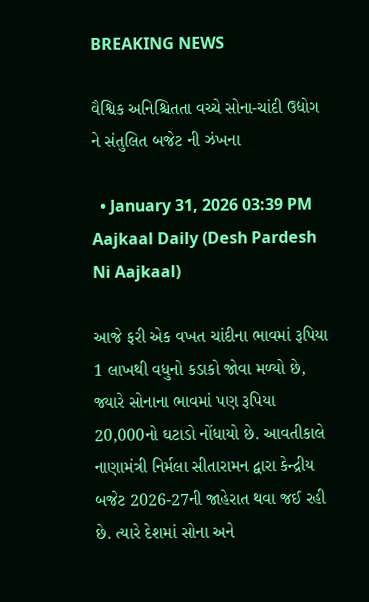BREAKING NEWS

વૈશ્વિક અનિશ્ચિતતા વચ્ચે સોના-ચાંદી ઉદ્યોગ ને સંતુલિત બજેટ ની ઝંખના

  • January 31, 2026 03:39 PM
Aajkaal Daily (Desh Pardesh Ni Aajkaal)

આજે ફરી એક વખત ચાંદીના ભાવમાં રૂપિયા 1 લાખથી વધુનો કડાકો જોવા મળ્યો છે, જ્યારે સોનાના ભાવમાં પણ રૂપિયા 20,000નો ઘટાડો નોંધાયો છે. આવતીકાલે નાણામંત્રી નિર્મલા સીતારામન દ્વારા કેન્દ્રીય બજેટ 2026-27ની જાહેરાત થવા જઈ રહી છે. ત્યારે દેશમાં સોના અને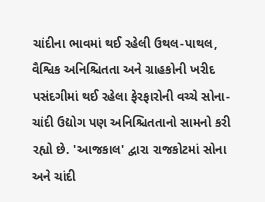ચાંદીના ભાવમાં થઈ રહેલી ઉથલ-પાથલ, વૈશ્વિક અનિશ્ચિતતા અને ગ્રાહકોની ખરીદ પસંદગીમાં થઈ રહેલા ફેરફારોની વચ્ચે સોના-ચાંદી ઉદ્યોગ પણ અનિશ્ચિતતાનો સામનો કરી રહ્યો છે. 'આજકાલ' દ્વારા રાજકોટમાં સોના અને ચાંદી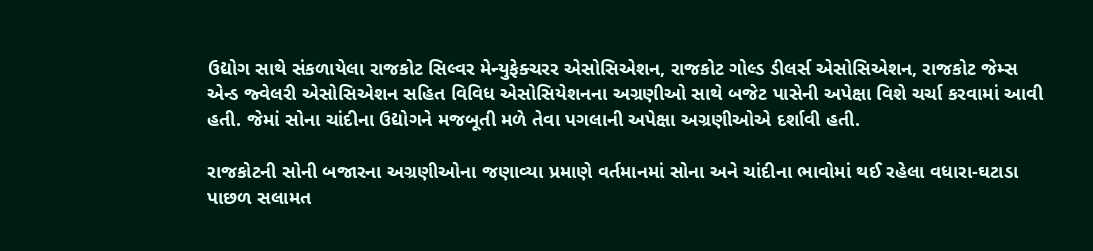ઉદ્યોગ સાથે સંકળાયેલા રાજકોટ સિલ્વર મેન્યુફેક્ચરર એસોસિએશન, રાજકોટ ગોલ્ડ ડીલર્સ એસોસિએશન, રાજકોટ જેમ્સ એન્ડ જ્વેલરી એસોસિએશન સહિત વિવિધ એસોસિયેશનના અગ્રણીઓ સાથે બજેટ પાસેની અપેક્ષા વિશે ચર્ચા કરવામાં આવી હતી. જેમાં સોના ચાંદીના ઉદ્યોગને મજબૂતી મળે તેવા પગલાની અપેક્ષા અગ્રણીઓએ દર્શાવી હતી.

રાજકોટની સોની બજારના અગ્રણીઓના જણાવ્યા પ્રમાણે વર્તમાનમાં સોના અને ચાંદીના ભાવોમાં થઈ રહેલા વધારા-ઘટાડા પાછળ સલામત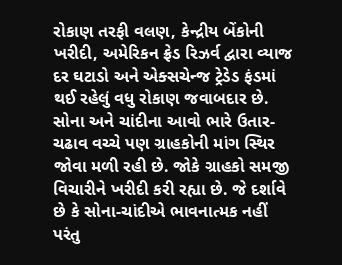રોકાણ તરફી વલણ, કેન્દ્રીય બેંકોની ખરીદી, અમેરિકન ફ્રેડ રિઝર્વ દ્વારા વ્યાજ દર ઘટાડો અને એક્સચેન્જ ટ્રેડેડ ફંડમાં થઈ રહેલું વધુ રોકાણ જવાબદાર છે. સોના અને ચાંદીના આવો ભારે ઉતાર- ચઢાવ વચ્ચે પણ ગ્રાહકોની માંગ સ્થિર જોવા મળી રહી છે. જોકે ગ્રાહકો સમજી વિચારીને ખરીદી કરી રહ્યા છે. જે દર્શાવે છે કે સોના-ચાંદીએ ભાવનાત્મક નહીં પરંતુ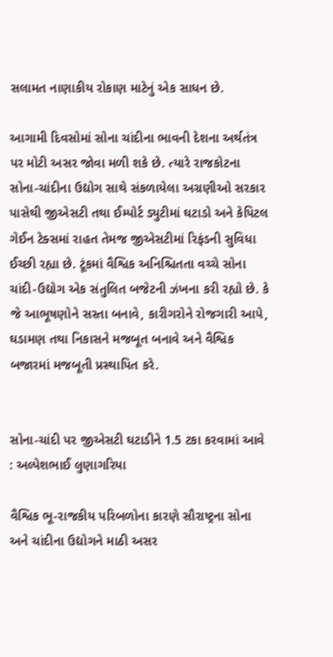સલામત નાણાકીય રોકાણ માટેનું એક સાધન છે.

આગામી દિવસોમાં સોના ચાંદીના ભાવની દેશના અર્થતંત્ર પર મોટી અસર જોવા મળી શકે છે. ત્યારે રાજકોટના સોના-ચાંદીના ઉદ્યોગ સાથે સંકળાયેલા અગ્રણીઓ સરકાર પાસેથી જીએસટી તથા ઈમ્પોર્ટ ડ્યુટીમાં ઘટાડો અને કેપિટલ ગેઈન ટેક્સમાં રાહત તેમજ જીએસટીમાં રિફંડની સુવિધા ઈચ્છી રહ્યા છે. ટૂંકમાં વૈશ્વિક અનિશ્ચિતતા વચ્ચે સોના ચાંદી-ઉદ્યોગ એક સંતુલિત બજેટની ઝંખના કરી રહ્યો છે. કે જે આભૂષણોને સસ્તા બનાવે, કારીગરોને રોજગારી આપે, ઘડામણ તથા નિકાસને મજબૂત બનાવે અને વૈશ્વિક બજારમાં મજબૂતી પ્રસ્થાપિત કરે.


સોના-ચાંદી પર જીએસટી ઘટાડીને 1.5 ટકા કરવામાં આવે : અલ્પેશભાઈ લુણાગરિયા

વૈશ્વિક ભૂ-રાજકીય પરિબળોના કારણે સૌરાષ્ટ્રના સોના અને ચાંદીના ઉદ્યોગને માઠી અસર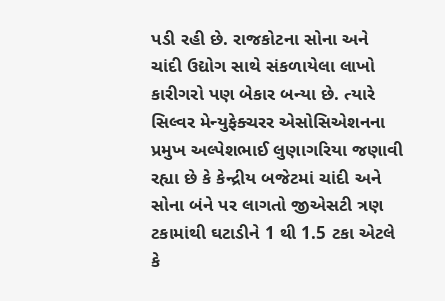પડી રહી છે. રાજકોટના સોના અને ચાંદી ઉદ્યોગ સાથે સંકળાયેલા લાખો કારીગરો પણ બેકાર બન્યા છે. ત્યારે સિલ્વર મેન્યુફેક્ચરર એસોસિએશનના પ્રમુખ અલ્પેશભાઈ લુણાગરિયા જણાવી રહ્યા છે કે કેન્દ્રીય બજેટમાં ચાંદી અને સોના બંને પર લાગતો જીએસટી ત્રણ ટકામાંથી ઘટાડીને 1 થી 1.5 ટકા એટલે કે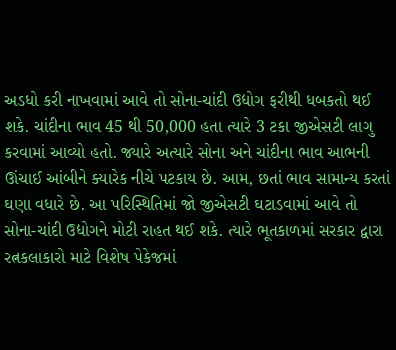અડધો કરી નાખવામાં આવે તો સોના-ચાંદી ઉદ્યોગ ફરીથી ધબકતો થઈ શકે. ચાંદીના ભાવ 45 થી 50,000 હતા ત્યારે 3 ટકા જીએસટી લાગુ કરવામાં આવ્યો હતો. જ્યારે અત્યારે સોના અને ચાંદીના ભાવ આભની ઊંચાઈ આંબીને ક્યારેક નીચે પટકાય છે. આમ, છતાં ભાવ સામાન્ય કરતાં ઘણા વધારે છે. આ પરિસ્થિતિમાં જો જીએસટી ઘટાડવામાં આવે તો સોના-ચાંદી ઉદ્યોગને મોટી રાહત થઈ શકે. ત્યારે ભૂતકાળમાં સરકાર દ્વારા રત્નકલાકારો માટે વિશેષ પેકેજમાં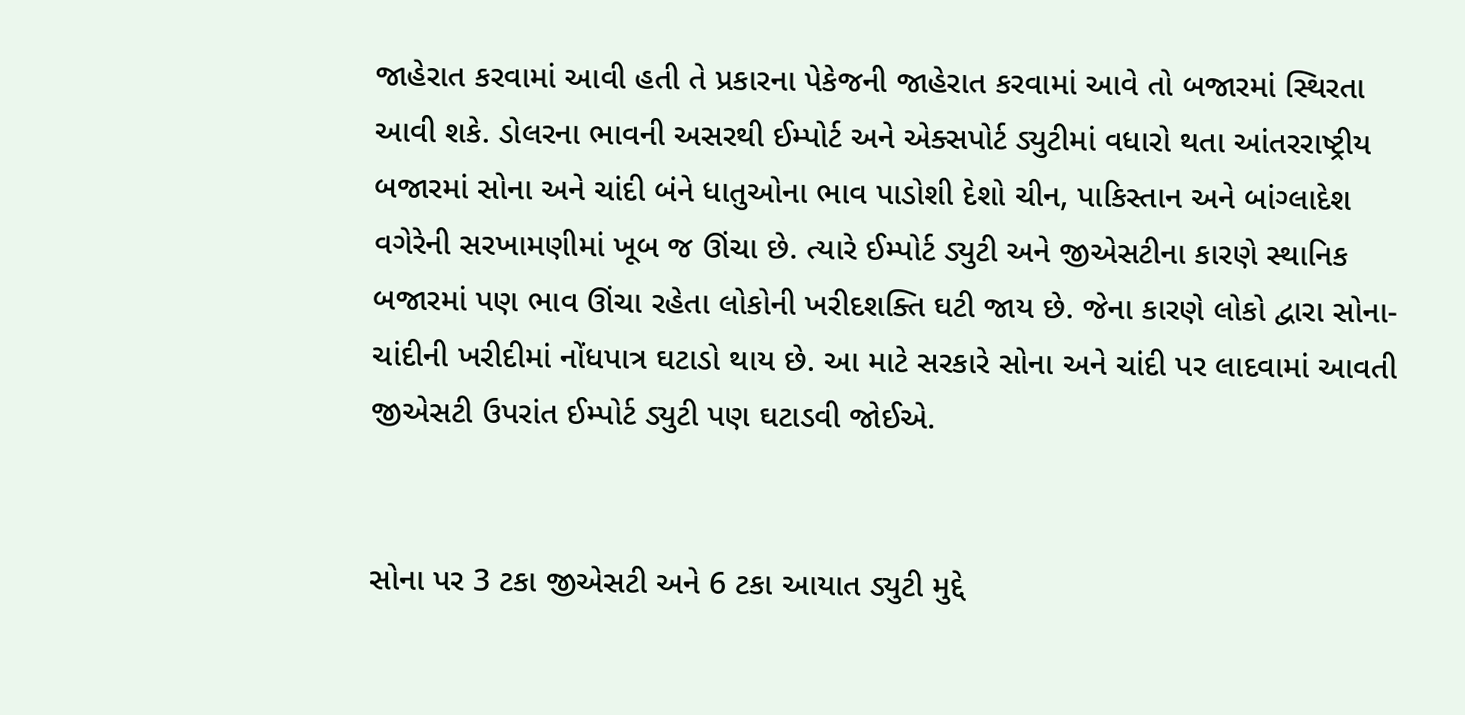જાહેરાત કરવામાં આવી હતી તે પ્રકારના પેકેજની જાહેરાત કરવામાં આવે તો બજારમાં સ્થિરતા આવી શકે. ડોલરના ભાવની અસરથી ઈમ્પોર્ટ અને એક્સપોર્ટ ડ્યુટીમાં વધારો થતા આંતરરાષ્ટ્રીય બજારમાં સોના અને ચાંદી બંને ધાતુઓના ભાવ પાડોશી દેશો ચીન, પાકિસ્તાન અને બાંગ્લાદેશ વગેરેની સરખામણીમાં ખૂબ જ ઊંચા છે. ત્યારે ઈમ્પોર્ટ ડ્યુટી અને જીએસટીના કારણે સ્થાનિક બજારમાં પણ ભાવ ઊંચા રહેતા લોકોની ખરીદશક્તિ ઘટી જાય છે. જેના કારણે લોકો દ્વારા સોના-ચાંદીની ખરીદીમાં નોંધપાત્ર ઘટાડો થાય છે. આ માટે સરકારે સોના અને ચાંદી પર લાદવામાં આવતી જીએસટી ઉપરાંત ઈમ્પોર્ટ ડ્યુટી પણ ઘટાડવી જોઈએ.


સોના પર 3 ટકા જીએસટી અને 6 ટકા આયાત ડ્યુટી મુદ્દે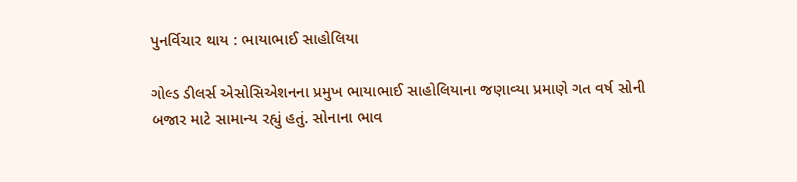પુનર્વિચાર થાય : ભાયાભાઈ સાહોલિયા

ગોલ્ડ ડીલર્સ એસોસિએશનના પ્રમુખ ભાયાભાઈ સાહોલિયાના જણાવ્યા પ્રમાણે ગત વર્ષ સોની બજાર માટે સામાન્ય રહ્યું હતું. સોનાના ભાવ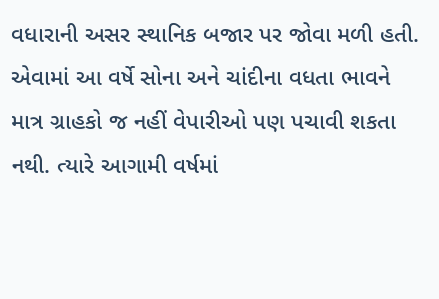વધારાની અસર સ્થાનિક બજાર પર જોવા મળી હતી. એવામાં આ વર્ષે સોના અને ચાંદીના વધતા ભાવને માત્ર ગ્રાહકો જ નહીં વેપારીઓ પણ પચાવી શકતા નથી. ત્યારે આગામી વર્ષમાં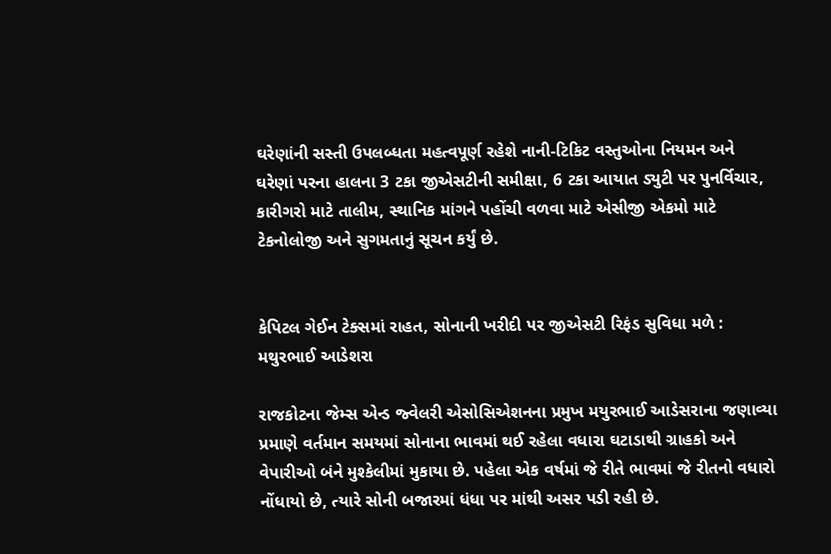ઘરેણાંની સસ્તી ઉપલબ્ધતા મહત્વપૂર્ણ રહેશે નાની-ટિકિટ વસ્તુઓના નિયમન અને ઘરેણાં પરના હાલના 3 ટકા જીએસટીની સમીક્ષા, 6 ટકા આયાત ડ્યુટી પર પુનર્વિચાર, કારીગરો માટે તાલીમ, સ્થાનિક માંગને પહોંચી વળવા માટે એસીજી એકમો માટે ટેકનોલોજી અને સુગમતાનું સૂચન કર્યું છે.


કેપિટલ ગેઈન ટેક્સમાં રાહત, સોનાની ખરીદી પર જીએસટી રિફંડ સુવિધા મળે : મથુરભાઈ આડેશરા

રાજકોટના જેમ્સ એન્ડ જ્વેલરી એસોસિએશનના પ્રમુખ મયુરભાઈ આડેસરાના જણાવ્યા પ્રમાણે વર્તમાન સમયમાં સોનાના ભાવમાં થઈ રહેલા વધારા ઘટાડાથી ગ્રાહકો અને વેપારીઓ બંને મુશ્કેલીમાં મુકાયા છે. પહેલા એક વર્ષમાં જે રીતે ભાવમાં જે રીતનો વધારો નોંધાયો છે, ત્યારે સોની બજારમાં ધંધા પર માંથી અસર પડી રહી છે.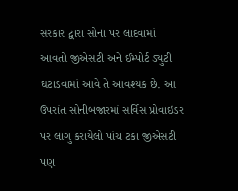સરકાર દ્વારા સોના પર લાદવામાં આવતો જીએસટી અને ઈમ્પોર્ટ ડ્યુટી ઘટાડવામાં આવે તે આવશ્યક છે. આ ઉપરાંત સોનીબજારમાં સર્વિસ પ્રોવાઇડર પર લાગુ કરાયેલો પાંચ ટકા જીએસટી પણ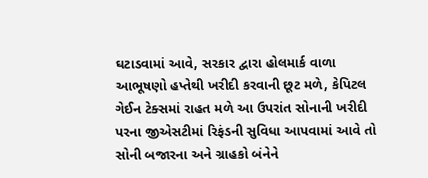ઘટાડવામાં આવે, સરકાર દ્વારા હોલમાર્ક વાળા આભૂષણો હપ્તેથી ખરીદી કરવાની છૂટ મળે, કેપિટલ ગેઈન ટેક્સમાં રાહત મળે આ ઉપરાંત સોનાની ખરીદી પરના જીએસટીમાં રિફંડની સુવિધા આપવામાં આવે તો સોની બજારના અને ગ્રાહકો બંનેને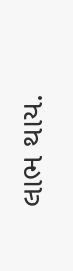લાભ થાય.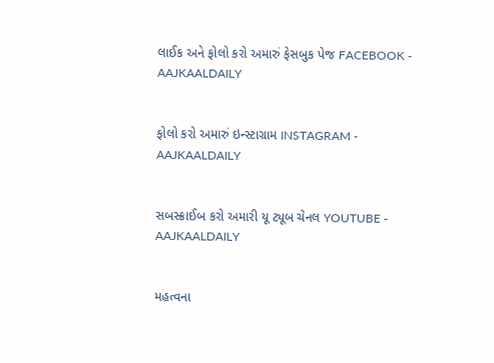લાઈક અને ફોલો કરો અમારું ફેસબુક પેજ FACEBOOK - AAJKAALDAILY


ફોલો કરો અમારું ઇન્સ્ટાગ્રામ INSTAGRAM - AAJKAALDAILY


સબસ્ક્રાઈબ કરો અમારી યૂ ટ્યૂબ ચેનલ YOUTUBE - AAJKAALDAILY


મહત્વના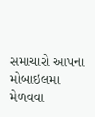સમાચારો આપના મોબાઇલમા મેળવવા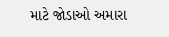માટે જોડાઓ અમારા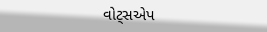વોટ્સએપ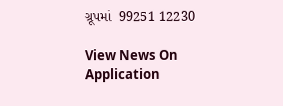ગ્રૂપમાં  99251 12230

View News On Application